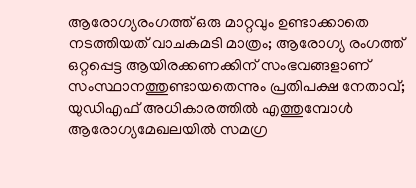ആരോഗ്യരംഗത്ത് ഒരു മാറ്റവും ഉണ്ടാക്കാതെ നടത്തിയത് വാചകമടി മാത്രം; ആരോഗ്യ രംഗത്ത് ഒറ്റപ്പെട്ട ആയിരക്കണക്കിന് സംഭവങ്ങളാണ് സംസ്ഥാനത്തുണ്ടായതെന്നും പ്രതിപക്ഷ നേതാവ്; യുഡിഎഫ് അധികാരത്തില്‍ എത്തുമ്പോള്‍ ആരോഗ്യമേഖലയില്‍ സമഗ്ര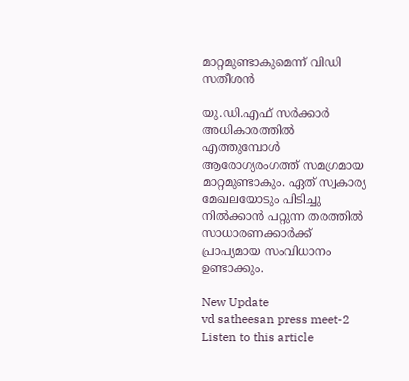മാറ്റമുണ്ടാകുമെന്ന് വിഡി സതീശൻ

യു.ഡി.എഫ് സര്‍ക്കാര്‍ അധികാരത്തില്‍ എത്തുമ്പോള്‍ ആരോഗ്യരംഗത്ത് സമഗ്രമായ മാറ്റമുണ്ടാകും. ഏത് സ്വകാര്യ മേഖലയോടും പിടിച്ചു നില്‍ക്കാന്‍ പറ്റുന്ന തരത്തില്‍ സാധാരണക്കാര്‍ക്ക് പ്രാപ്യമായ സംവിധാനം ഉണ്ടാക്കും.

New Update
vd satheesan press meet-2
Listen to this article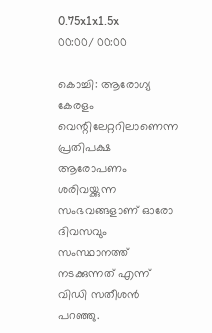0.75x1x1.5x
00:00/ 00:00

കൊച്ചി: ആരോഗ്യ കേരളം വെന്റിലേറ്ററിലാണെന്ന പ്രതിപക്ഷ ആരോപണം ശരിവയ്ക്കുന്ന സംഭവങ്ങളാണ് ഓരോ ദിവസവും സംസ്ഥാനത്ത് നടക്കുന്നത് എന്ന് വിഡി സതീശൻ പറഞ്ഞു.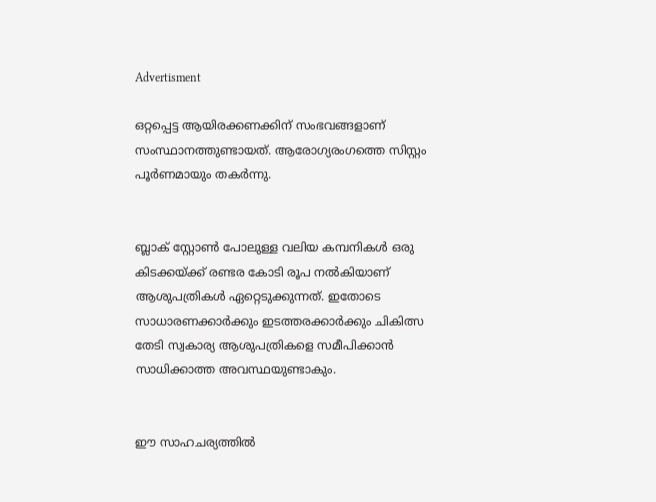Advertisment

ഒറ്റപ്പെട്ട ആയിരക്കണക്കിന് സംഭവങ്ങളാണ് സംസ്ഥാനത്തുണ്ടായത്. ആരോഗ്യരംഗത്തെ സിസ്റ്റം പൂര്‍ണമായും തകര്‍ന്നു.


ബ്ലാക് സ്റ്റോണ്‍ പോലുള്ള വലിയ കമ്പനികള്‍ ഒരു കിടക്കയ്ക്ക് രണ്ടര കോടി രൂപ നല്‍കിയാണ് ആശുപത്രികള്‍ ഏറ്റെടുക്കുന്നത്. ഇതോടെ സാധാരണക്കാര്‍ക്കും ഇടത്തരക്കാര്‍ക്കും ചികിത്സ തേടി സ്വകാര്യ ആശുപത്രികളെ സമീപിക്കാന്‍ സാധിക്കാത്ത അവസ്ഥയുണ്ടാകും.


ഈ സാഹചര്യത്തില്‍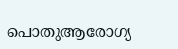പൊതുആരോഗ്യ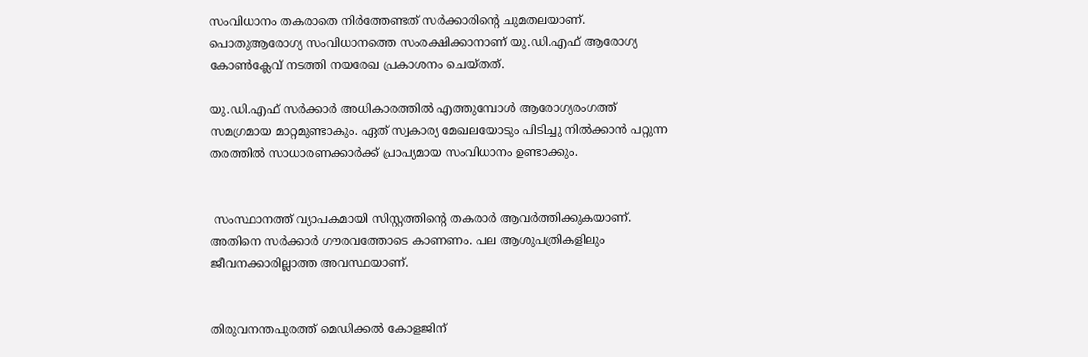സംവിധാനം തകരാതെ നിര്‍ത്തേണ്ടത് സര്‍ക്കാരിന്റെ ചുമതലയാണ്. പൊതുആരോഗ്യ സംവിധാനത്തെ സംരക്ഷിക്കാനാണ് യു.ഡി.എഫ് ആരോഗ്യ കോണ്‍ക്ലേവ് നടത്തി നയരേഖ പ്രകാശനം ചെയ്തത്.

യു.ഡി.എഫ് സര്‍ക്കാര്‍ അധികാരത്തില്‍ എത്തുമ്പോള്‍ ആരോഗ്യരംഗത്ത് സമഗ്രമായ മാറ്റമുണ്ടാകും. ഏത് സ്വകാര്യ മേഖലയോടും പിടിച്ചു നില്‍ക്കാന്‍ പറ്റുന്ന തരത്തില്‍ സാധാരണക്കാര്‍ക്ക് പ്രാപ്യമായ സംവിധാനം ഉണ്ടാക്കും.


 സംസ്ഥാനത്ത് വ്യാപകമായി സിസ്റ്റത്തിന്റെ തകരാര്‍ ആവര്‍ത്തിക്കുകയാണ്. അതിനെ സര്‍ക്കാര്‍ ഗൗരവത്തോടെ കാണണം. പല ആശുപത്രികളിലും ജീവനക്കാരില്ലാത്ത അവസ്ഥയാണ്.


തിരുവനന്തപുരത്ത് മെഡിക്കല്‍ കോളജിന്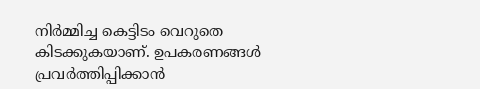നിര്‍മ്മിച്ച കെട്ടിടം വെറുതെ കിടക്കുകയാണ്. ഉപകരണങ്ങള്‍ പ്രവര്‍ത്തിപ്പിക്കാന്‍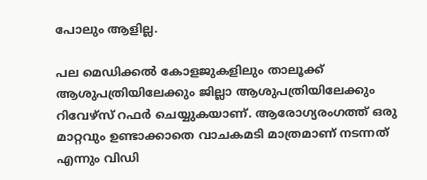പോലും ആളില്ല.

പല മെഡിക്കല്‍ കോളജുകളിലും താലൂക്ക് ആശുപത്രിയിലേക്കും ജില്ലാ ആശുപത്രിയിലേക്കും  റിവേഴ്‌സ് റഫര്‍ ചെയ്യുകയാണ്. ആരോഗ്യരംഗത്ത് ഒരു മാറ്റവും ഉണ്ടാക്കാതെ വാചകമടി മാത്രമാണ് നടന്നത് എന്നും വിഡി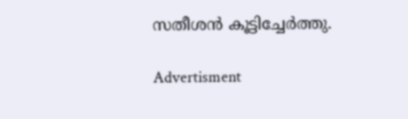സതീശൻ കൂട്ടിച്ചേർത്തു.

Advertisment